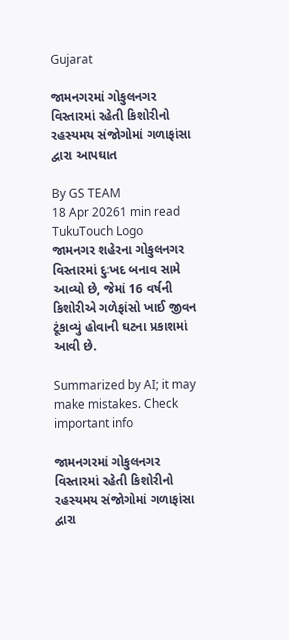Gujarat

જામનગરમાં ગોકુલનગર વિસ્તારમાં રહેતી કિશોરીનો રહસ્યમય સંજોગોમાં ગળાફાંસા દ્વારા આપઘાત

By GS TEAM
18 Apr 20261 min read
TukuTouch Logo
જામનગર શહેરના ગોકુલનગર વિસ્તારમાં દુઃખદ બનાવ સામે આવ્યો છે, જેમાં 16 વર્ષની કિશોરીએ ગળેફાંસો ખાઈ જીવન ટૂંકાવ્યું હોવાની ઘટના પ્રકાશમાં આવી છે.

Summarized by AI; it may make mistakes. Check important info

જામનગરમાં ગોકુલનગર વિસ્તારમાં રહેતી કિશોરીનો રહસ્યમય સંજોગોમાં ગળાફાંસા દ્વારા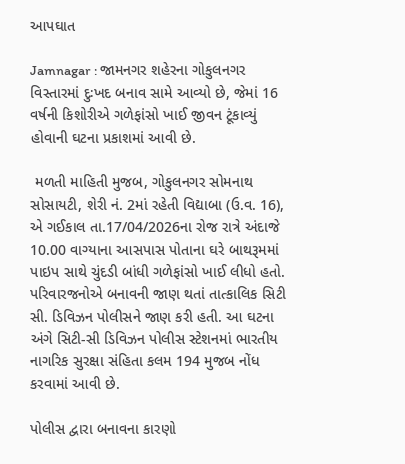આપઘાત

Jamnagar : જામનગર શહેરના ગોકુલનગર વિસ્તારમાં દુઃખદ બનાવ સામે આવ્યો છે, જેમાં 16 વર્ષની કિશોરીએ ગળેફાંસો ખાઈ જીવન ટૂંકાવ્યું હોવાની ઘટના પ્રકાશમાં આવી છે.

 મળતી માહિતી મુજબ, ગોકુલનગર સોમનાથ સોસાયટી, શેરી નં. 2માં રહેતી વિદ્યાબા (ઉ.વ. 16), એ ગઈકાલ તા.17/04/2026ના રોજ રાત્રે અંદાજે 10.00 વાગ્યાના આસપાસ પોતાના ઘરે બાથરૂમમાં પાઇપ સાથે ચુંદડી બાંધી ગળેફાંસો ખાઈ લીધો હતો. પરિવારજનોએ બનાવની જાણ થતાં તાત્કાલિક સિટી સી. ડિવિઝન પોલીસને જાણ કરી હતી. આ ઘટના અંગે સિટી-સી ડિવિઝન પોલીસ સ્ટેશનમાં ભારતીય નાગરિક સુરક્ષા સંહિતા કલમ 194 મુજબ નોંધ કરવામાં આવી છે.

પોલીસ દ્વારા બનાવના કારણો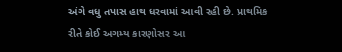અંગે વધુ તપાસ હાથ ધરવામાં આવી રહી છે. પ્રાથમિક રીતે કોઈ અગમ્ય કારણોસર આ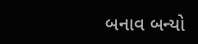બનાવ બન્યો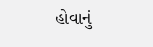હોવાનું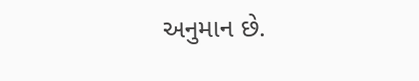અનુમાન છે.